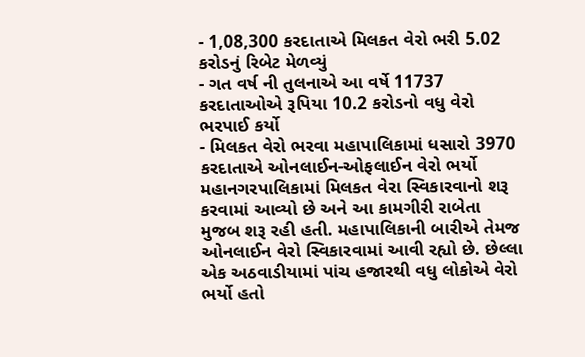- 1,08,300 કરદાતાએ મિલકત વેરો ભરી 5.02 કરોડનું રિબેટ મેળવ્યું
- ગત વર્ષ ની તુલનાએ આ વર્ષે 11737 કરદાતાઓએ રૂપિયા 10.2 કરોડનો વધુ વેરો ભરપાઈ કર્યો
- મિલકત વેરો ભરવા મહાપાલિકામાં ધસારો 3970 કરદાતાએ ઓનલાઈન-ઓફલાઈન વેરો ભર્યો
મહાનગરપાલિકામાં મિલકત વેરા સ્વિકારવાનો શરૂ કરવામાં આવ્યો છે અને આ કામગીરી રાબેતા મુજબ શરૂ રહી હતી. મહાપાલિકાની બારીએ તેમજ ઓનલાઈન વેરો સ્વિકારવામાં આવી રહ્યો છે. છેલ્લા એક અઠવાડીયામાં પાંચ હજારથી વધુ લોકોએ વેરો ભર્યો હતો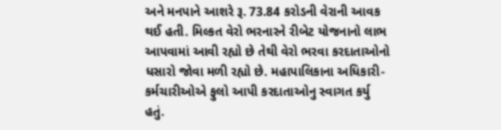અને મનપાને આશરે રૂ. 73.84 કરોડની વેરાની આવક થઈ હતી. મિલ્કત વેરો ભરનારને રીબેટ યોજનાનો લાભ આપવામાં આવી રહ્યો છે તેથી વેરો ભરવા કરદાતાઓનો ધસારો જોવા મળી રહ્યો છે. મહાપાલિકાના અધિકારી-કર્મચારીઓએ ફુલો આપી કરદાતાઓનુ સ્વાગત કર્યુ હતું.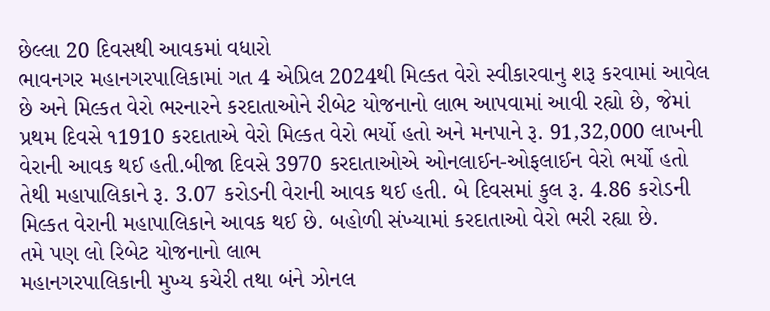છેલ્લા 20 દિવસથી આવકમાં વધારો
ભાવનગર મહાનગરપાલિકામાં ગત 4 એપ્રિલ 2024થી મિલ્કત વેરો સ્વીકારવાનુ શરૂ કરવામાં આવેલ છે અને મિલ્કત વેરો ભરનારને કરદાતાઓને રીબેટ યોજનાનો લાભ આપવામાં આવી રહ્યો છે, જેમાં પ્રથમ દિવસે ૧1910 કરદાતાએ વેરો મિલ્કત વેરો ભર્યો હતો અને મનપાને રૂ. 91,32,000 લાખની વેરાની આવક થઈ હતી.બીજા દિવસે 3970 કરદાતાઓએ ઓનલાઈન-ઓફલાઈન વેરો ભર્યો હતો તેથી મહાપાલિકાને રૂ. 3.07 કરોડની વેરાની આવક થઈ હતી. બે દિવસમાં કુલ રૂ. 4.86 કરોડની મિલ્કત વેરાની મહાપાલિકાને આવક થઈ છે. બહોળી સંખ્યામાં કરદાતાઓ વેરો ભરી રહ્યા છે.
તમે પણ લો રિબેટ યોજનાનો લાભ
મહાનગરપાલિકાની મુખ્ય કચેરી તથા બંને ઝોનલ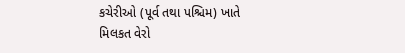કચેરીઓ (પૂર્વ તથા પશ્ચિમ) ખાતે મિલકત વેરો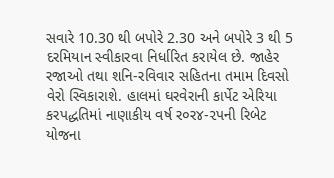સવારે 10.30 થી બપોરે 2.30 અને બપોરે 3 થી 5 દરમિયાન સ્વીકારવા નિર્ધારિત કરાયેલ છે. જાહેર રજાઓ તથા શનિ-રવિવાર સહિતના તમામ દિવસો વેરો સ્વિકારાશે. હાલમાં ઘરવેરાની કાર્પેટ એરિયા કરપદ્ધતિમાં નાણાકીય વર્ષ ર૦ર૪-૨પની રિબેટ યોજના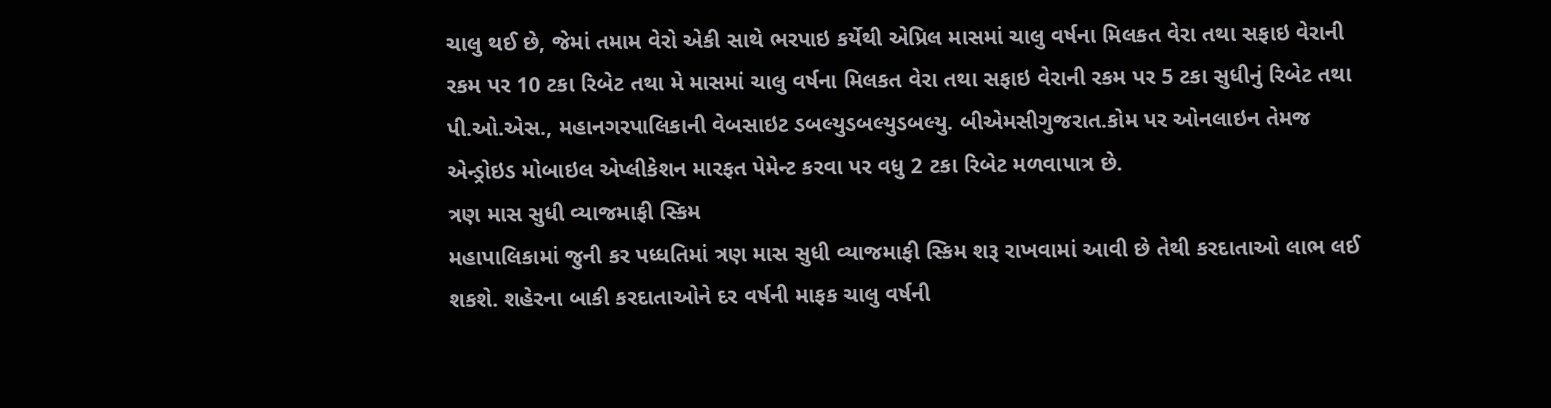ચાલુ થઈ છે, જેમાં તમામ વેરો એકી સાથે ભરપાઇ કર્યેથી એપ્રિલ માસમાં ચાલુ વર્ષના મિલકત વેરા તથા સફાઇ વેરાની રકમ પર 10 ટકા રિબેટ તથા મે માસમાં ચાલુ વર્ષના મિલકત વેરા તથા સફાઇ વેરાની રકમ પર 5 ટકા સુધીનું રિબેટ તથા પી.ઓ.એસ., મહાનગરપાલિકાની વેબસાઇટ ડબલ્યુડબલ્યુડબલ્યુ. બીએમસીગુજરાત.કોમ પર ઓનલાઇન તેમજ એન્ડ્રોઇડ મોબાઇલ એપ્લીકેશન મારફત પેમેન્ટ કરવા પર વધુ 2 ટકા રિબેટ મળવાપાત્ર છે.
ત્રણ માસ સુધી વ્યાજમાફી સ્કિમ
મહાપાલિકામાં જુની કર પધ્ધતિમાં ત્રણ માસ સુધી વ્યાજમાફી સ્કિમ શરૂ રાખવામાં આવી છે તેથી કરદાતાઓ લાભ લઈ શકશે. શહેરના બાકી કરદાતાઓને દર વર્ષની માફક ચાલુ વર્ષની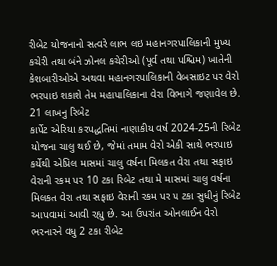રીબેટ યોજનાનો સત્વરે લાભ લઇ મહાનગરપાલિકાની મુખ્ય કચેરી તથા બંને ઝોનલ કચેરીઓ (પૂર્વ તથા પશ્ચિમ) ખાતેની કેશબારીઓએ અથવા મહાનગરપાલિકાની વેબસાઇટ પર વેરો ભરપાઇ શકાશે તેમ મહાપાલિકાના વેરા વિભાગે જણાવેલ છે.
21 લાખનુ રિબેટ
કાર્પેટ એરિયા કરપદ્ધતિમાં નાણાકીય વર્ષ 2024-25ની રિબેટ યોજના ચાલુ થઈ છે, જેમાં તમામ વેરો એકી સાથે ભરપાઇ કર્યેથી એપ્રિલ માસમાં ચાલુ વર્ષના મિલકત વેરા તથા સફાઇ વેરાની રકમ પર 10 ટકા રિબેટ તથા મે માસમાં ચાલુ વર્ષના મિલકત વેરા તથા સફાઇ વેરાની રકમ પર ૫ ટકા સુધીનું રિબેટ આપવામાં આવી રહ્યુ છે. આ ઉપરાંત ઓનલાઈન વેરો ભરનારને વધુ 2 ટકા રીબેટ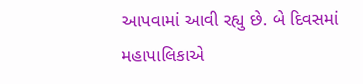આપવામાં આવી રહ્યુ છે. બે દિવસમાં મહાપાલિકાએ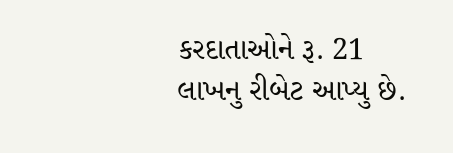કરદાતાઓને રૂ. 21 લાખનુ રીબેટ આપ્યુ છે.